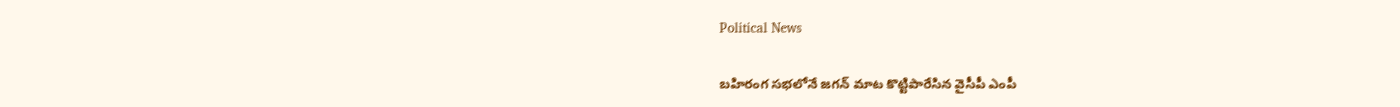Political News

బహిరంగ సభలోనే జగన్ మాట కొట్టిపారేసిన వైసీపీ ఎంపీ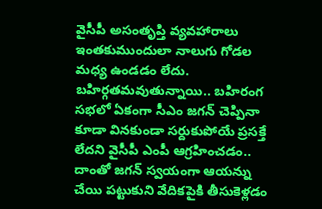వైసీపీ అసంతృప్తి వ్యవహారాలు ఇంతకుముందులా నాలుగు గోడల మధ్య ఉండడం లేదు. బహిర్గతమవుతున్నాయి.. బహిరంగ సభలో ఏకంగా సీఎం జగన్ చెప్పినా కూడా వినకుండా సర్దుకుపోయే ప్రసక్తే లేదని వైసీపీ ఎంపీ ఆగ్రహించడం.. దాంతో జగన్ స్వయంగా ఆయన్ను చేయి పట్టుకుని వేదికపైకి తీసుకెళ్లడం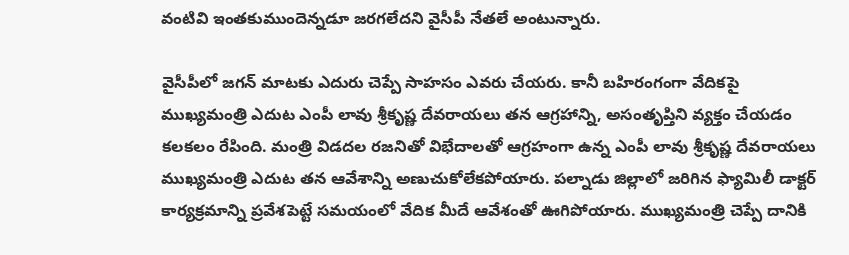వంటివి ఇంతకుముందెన్నడూ జరగలేదని వైసీపీ నేతలే అంటున్నారు.

వైసీపీలో జగన్ మాటకు ఎదురు చెప్పే సాహసం ఎవరు చేయరు. కానీ బహిరంగంగా వేదికపై ముఖ్యమంత్రి ఎదుట ఎంపీ లావు శ్రీకృష్ణ దేవరాయలు తన ఆగ్రహాన్ని, అసంతృప్తిని వ్యక్తం చేయడం కలకలం రేపింది. మంత్రి విడదల రజనితో విభేదాలతో ఆగ్రహంగా ఉన్న ఎంపీ లావు శ్రీకృష్ణ దేవరాయలు ముఖ్యమంత్రి ఎదుట తన ఆవేశాన్ని అణుచుకోలేకపోయారు. పల్నాడు జిల్లాలో జరిగిన ఫ్యామిలీ డాక్టర్ కార్యక్రమాన్ని ప్రవేశపెట్టే సమయంలో వేదిక మీదే ఆవేశంతో ఊగిపోయారు. ముఖ్యమంత్రి చెప్పే దానికి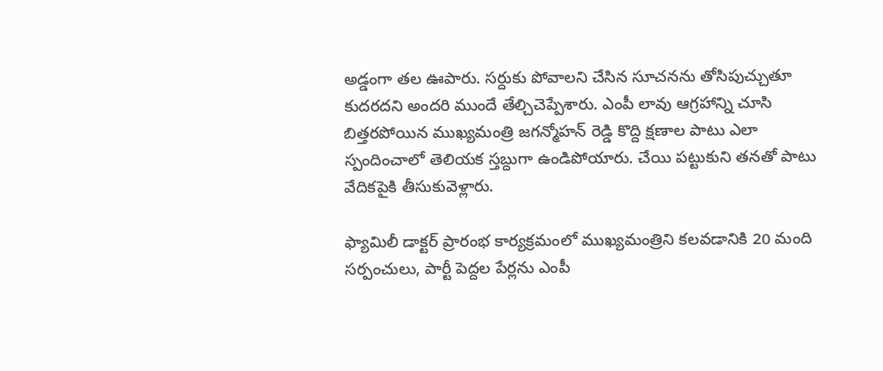అడ్డంగా తల ఊపారు. సర్దుకు పోవాలని చేసిన సూచనను తోసిపుచ్చుతూ కుదరదని అందరి ముందే తేల్చిచెప్పేశారు. ఎంపీ లావు ఆగ్రహాన్ని చూసి బిత్తరపోయిన ముఖ్యమంత్రి జగన్మోహన్‌ రెడ్డి కొద్ది క్షణాల పాటు ఎలా స్పందించాలో తెలియక స్తబ్దుగా ఉండిపోయారు. చేయి పట్టుకుని తనతో పాటు వేదికపైకి తీసుకువెళ్లారు.

ఫ్యామిలీ డాక్టర్ ప్రారంభ కార్యక్రమంలో ముఖ్యమంత్రిని కలవడానికి 20 మంది సర్పంచులు, పార్టీ పెద్దల పేర్లను ఎంపీ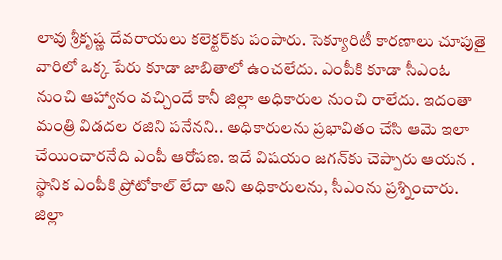లావు శ్రీకృ‌ష్ణ దేవరాయలు కలెక్టర్‌కు పంపారు. సెక్యూరిటీ కారణాలు చూపుతై వారిలో ఒక్క పేరు కూడా జాబితాలో ఉంచలేదు. ఎంపీకి కూడా సీఎంఓ నుంచి ఆహ్వానం వచ్చిందే కానీ జిల్లా అధికారుల నుంచి రాలేదు. ఇదంతా మంత్రి విడదల రజిని పనేనని.. అధికారులను ప్రభావితం చేసి ఆమె ఇలా చేయించారనేది ఎంపీ ఆరోపణ. ఇదే విషయం జగన్‌కు చెప్పారు ఆయన . స్థానిక ఎంపీకి ప్రోటోకాల్ లేదా అని అధికారులను, సీఎంను ప్రశ్నించారు. జిల్లా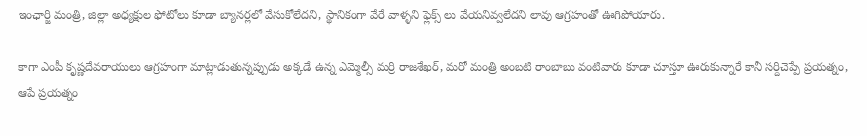ఇంఛార్జి మంత్రి, జిల్లా అధ్యక్షుల ఫోటోలు కూడా బ్యానర్లలో వేసుకోలేదని, స్థానికంగా వేరే వాళ్ళని ఫ్లెక్స్ లు వేయనివ్వలేదని లావు ఆగ్రహంతో ఊగిపోయారు.

కాగా ఎంపీ కృష్ణదేవరాయులు ఆగ్రహంగా మాట్లాడుతున్నప్పుడు అక్కడే ఉన్న ఎమ్మెల్సీ మర్రి రాజశేఖర్, మరో మంత్రి అంబటి రాంబాబు వంటివారు కూడా చూస్తూ ఊరుకున్నారే కానీ సర్దిచెప్పే ప్రయత్నం, ఆపే ప్రయత్నం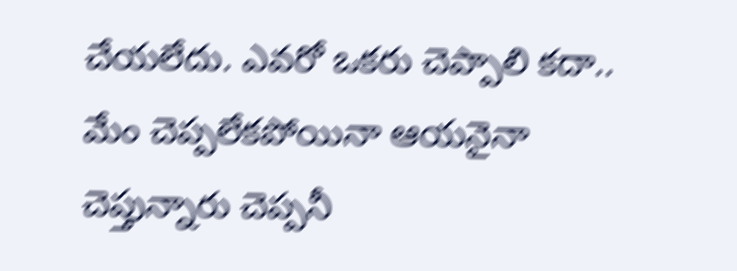చేయలేదు. ఎవరో ఒకరు చెప్పాలి కదా.. మేం చెప్పలేకపోయినా ఆయనైనా చెప్తున్నారు చెప్పనీ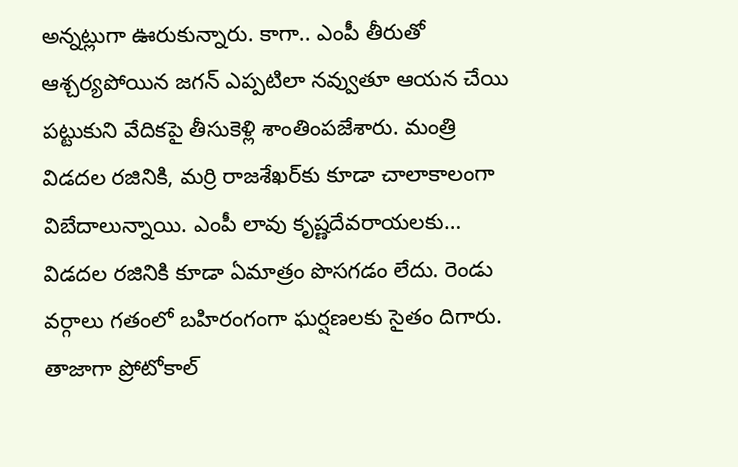అన్నట్లుగా ఊరుకున్నారు. కాగా.. ఎంపీ తీరుతో ఆశ్చర్యపోయిన జగన్ ఎప్పటిలా నవ్వుతూ ఆయన చేయి పట్టుకుని వేదికపై తీసుకెళ్లి శాంతింపజేశారు. మంత్రి విడదల రజినికి, మర్రి రాజశేఖర్‌కు కూడా చాలాకాలంగా విబేదాలున్నాయి. ఎంపీ లావు కృష్ణదేవరాయలకు… విడదల రజినికి కూడా ఏమాత్రం పొసగడం లేదు. రెండు వర్గాలు గతంలో బహిరంగంగా ఘర్షణలకు సైతం దిగారు. తాజాగా ప్రోటోకాల్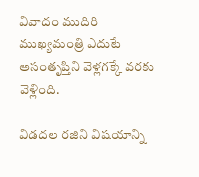వివాదం ముదిరి ముఖ్యమంత్రి ఎదుటే అసంతృప్తిని వెళ్లగక్కే వరకు వెళ్లింది.

విడదల రజిని విషయాన్ని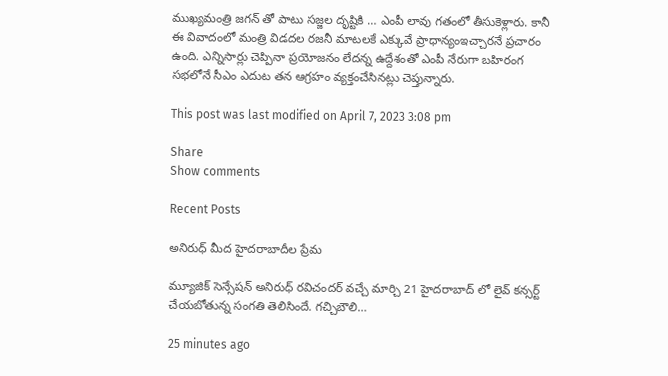ముఖ్యమంత్రి జగన్ తో పాటు సజ్జల దృష్టికి … ఎంపీ లావు గతంలో తీసుకెళ్లారు. కానీ ఈ వివాదంలో మంత్రి విడదల రజనీ మాటలకే ఎక్కువే ప్రాధాన్యంఇచ్చారనే ప్రచారం ఉంది. ఎన్నిసార్లు చెప్పినా ప్రయోజనం లేదన్న ఉద్దేశంతో ఎంపీ నేరుగా బహిరంగ సభలోనే సీఎం ఎదుట తన ఆగ్రహం వ్యక్తంచేసినట్లు చెప్తున్నారు.

This post was last modified on April 7, 2023 3:08 pm

Share
Show comments

Recent Posts

అనిరుధ్ మీద హైదరాబాదీల ప్రేమ

మ్యూజిక్ సెన్సేషన్ అనిరుధ్ రవిచందర్ వచ్చే మార్చి 21 హైదరాబాద్ లో లైవ్ కన్సర్ట్ చేయబోతున్న సంగతి తెలిసిందే. గచ్చిబౌలి…

25 minutes ago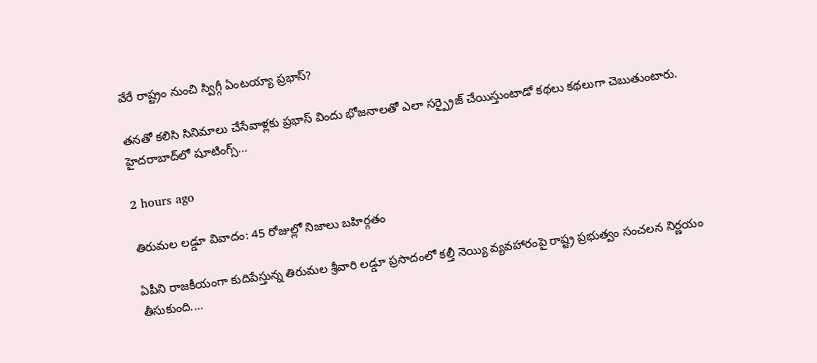వేరే రాష్ట్రం నుంచి స్విగ్గీ ఏంటయ్యా ప్రభాస్?

తనతో కలిసి సినిమాలు చేసేవాళ్లకు ప్రభాస్ విందు భోజనాలతో ఎలా సర్ప్రైజ్ చేయిస్తుంటాడో కథలు కథలుగా చెబుతుంటారు. హైదరాబాద్‌లో షూటింగ్స్…

2 hours ago

తిరుమల లడ్డూ వివాదం: 45 రోజుల్లో నిజాలు బహిర్గతం

ఏపీని రాజకీయంగా కుదిపేస్తున్న తిరుమల శ్రీవారి లడ్డూ ప్రసాదంలో కల్తీ నెయ్యి వ్యవహారంపై రాష్ట్ర ప్రభుత్వం సంచలన నిర్ణయం తీసుకుంది.…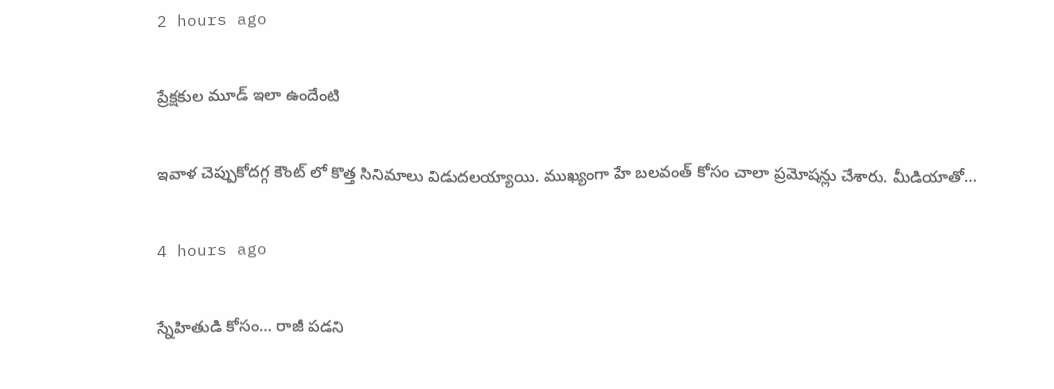2 hours ago

ప్రేక్షకుల మూడ్ ఇలా ఉందేంటి

ఇవాళ చెప్పుకోదగ్గ కౌంట్ లో కొత్త సినిమాలు విడుదలయ్యాయి. ముఖ్యంగా హే బలవంత్ కోసం చాలా ప్రమోషన్లు చేశారు. మీడియాతో…

4 hours ago

స్నేహితుడి కోసం… రాజీ పడని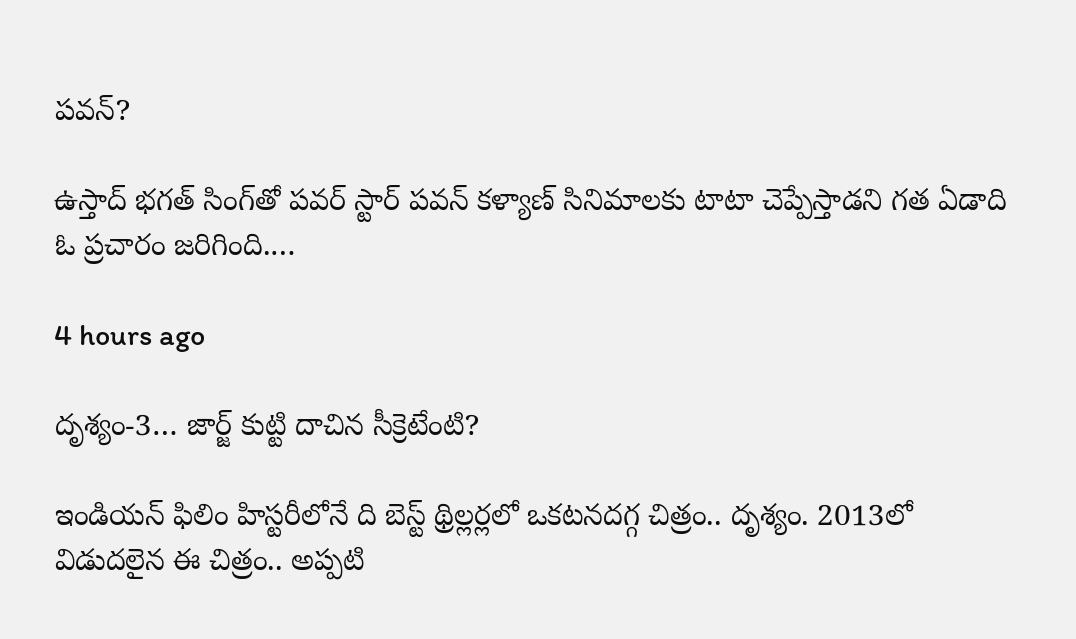పవన్?

ఉస్తాద్ భ‌గ‌త్ సింగ్‌తో ప‌వ‌ర్ స్టార్ ప‌వ‌న్ క‌ళ్యాణ్‌ సినిమాల‌కు టాటా చెప్పేస్తాడ‌ని గ‌త ఏడాది ఓ ప్ర‌చారం జ‌రిగింది.…

4 hours ago

దృశ్యం-3… జార్జ్ కుట్టి దాచిన సీక్రెటేంటి?

ఇండియన్ ఫిలిం హిస్టరీలోనే ది బెస్ట్ థ్రిల్లర్లలో ఒకటనదగ్గ చిత్రం.. దృశ్యం. 2013లో విడుదలైన ఈ చిత్రం.. అప్పటి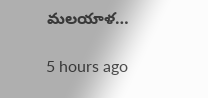మలయాళ…

5 hours ago